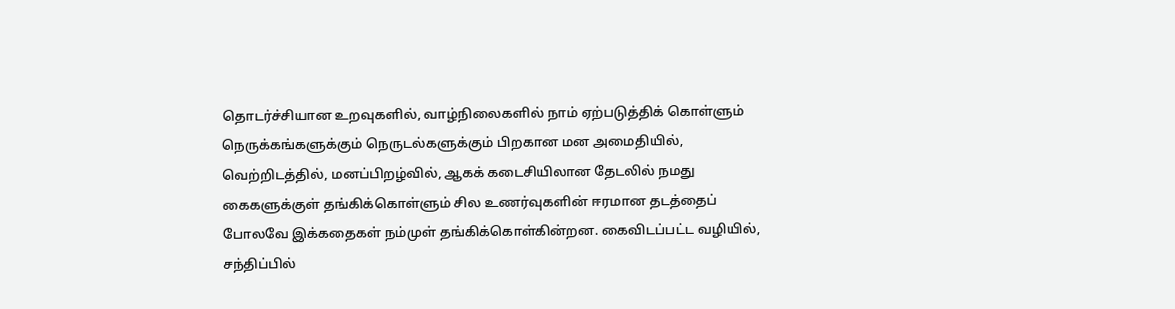தொடர்ச்சியான உறவுகளில், வாழ்நிலைகளில் நாம் ஏற்படுத்திக் கொள்ளும் நெருக்கங்களுக்கும் நெருடல்களுக்கும் பிறகான மன அமைதியில், வெற்றிடத்தில், மனப்பிறழ்வில், ஆகக் கடைசியிலான தேடலில் நமது கைகளுக்குள் தங்கிக்கொள்ளும் சில உணர்வுகளின் ஈரமான தடத்தைப் போலவே இக்கதைகள் நம்முள் தங்கிக்கொள்கின்றன. கைவிடப்பட்ட வழியில், சந்திப்பில்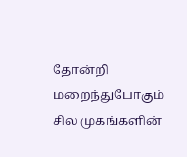தோன்றி மறைந்துபோகும் சில முகங்களின்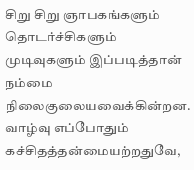சிறு சிறு ஞாபகங்களும் தொடர்ச்சிகளும் முடிவுகளும் இப்படித்தான் நம்மை நிலைகுலையவைக்கின்றன. வாழ்வு எப்போதும் கச்சிதத்தன்மையற்றதுவே,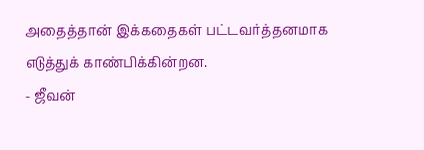அதைத்தான் இக்கதைகள் பட்டவர்த்தனமாக எடுத்துக் காண்பிக்கின்றன.
- ஜீவன்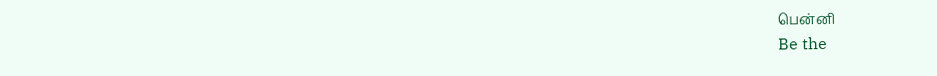பென்னி
Be the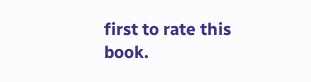first to rate this book.